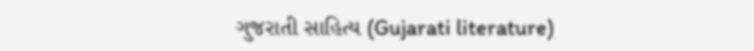ગુજરાતી સાહિત્ય (Gujarati literature)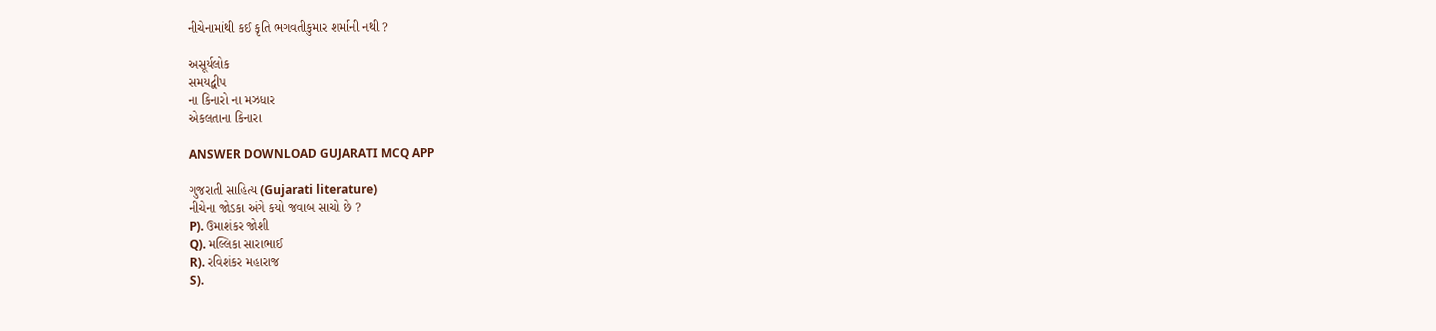નીચેનામાંથી કઈ કૃતિ ભગવતીકુમાર શર્માની નથી ?

અસૂર્યલોક
સમયદ્વીપ
ના કિનારો ના મઝધાર
એકલતાના કિનારા

ANSWER DOWNLOAD GUJARATI MCQ APP

ગુજરાતી સાહિત્ય (Gujarati literature)
નીચેના જોડકા અંગે કયો જવાબ સાચો છે ?
P). ઉમાશંકર જોશી
Q). મલ્લિકા સારાભાઈ
R). રવિશંકર મહારાજ
S).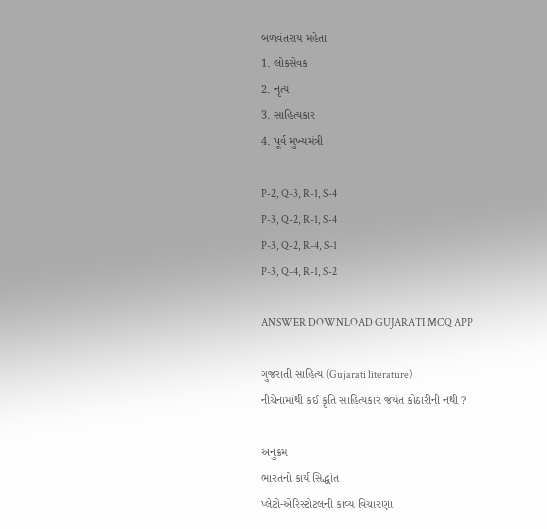બળવંતરાય મહેતા
1. લોકસેવક
2. નૃત્ય
3. સાહિત્યકાર
4. પૂર્વ મુખ્યમંત્રી

P-2, Q-3, R-1, S-4
P-3, Q-2, R-1, S-4
P-3, Q-2, R-4, S-1
P-3, Q-4, R-1, S-2

ANSWER DOWNLOAD GUJARATI MCQ APP

ગુજરાતી સાહિત્ય (Gujarati literature)
નીચેનામાંથી કઈ કૃતિ સાહિત્યકાર જયંત કોઠારીની નથી ?

અનુક્રમ
ભારતનો કાર્ય સિદ્ધાંત
પ્લેટો-એરિસ્ટોટલની કાવ્ય વિચારણા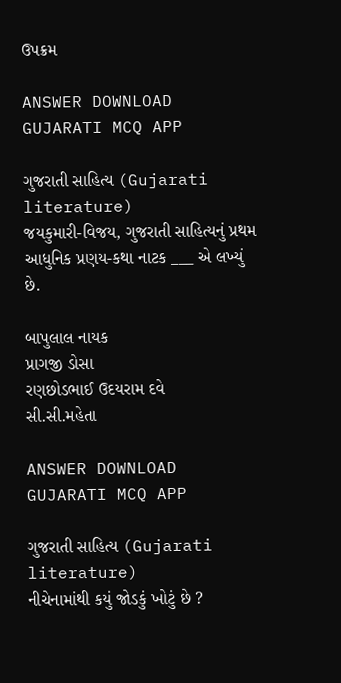ઉપક્રમ

ANSWER DOWNLOAD GUJARATI MCQ APP

ગુજરાતી સાહિત્ય (Gujarati literature)
જયકુમારી-વિજય, ગુજરાતી સાહિત્યનું પ્રથમ આધુનિક પ્રણય-કથા નાટક ___ એ લખ્યું છે.

બાપુલાલ નાયક
પ્રાગજી ડોસા
રણછોડભાઈ ઉદયરામ દવે
સી.સી.મહેતા

ANSWER DOWNLOAD GUJARATI MCQ APP

ગુજરાતી સાહિત્ય (Gujarati literature)
નીચેનામાંથી કયું જોડકું ખોટું છે ?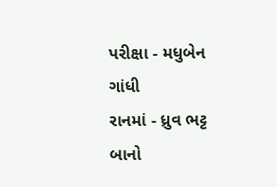પરીક્ષા - મધુબેન ગાંધી
રાનમાં - ધ્રુવ ભટ્ટ
બાનો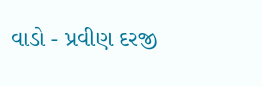વાડો - પ્રવીણ દરજી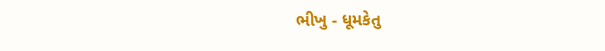ભીખુ - ધૂમકેતુ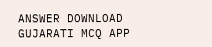ANSWER DOWNLOAD GUJARATI MCQ APP